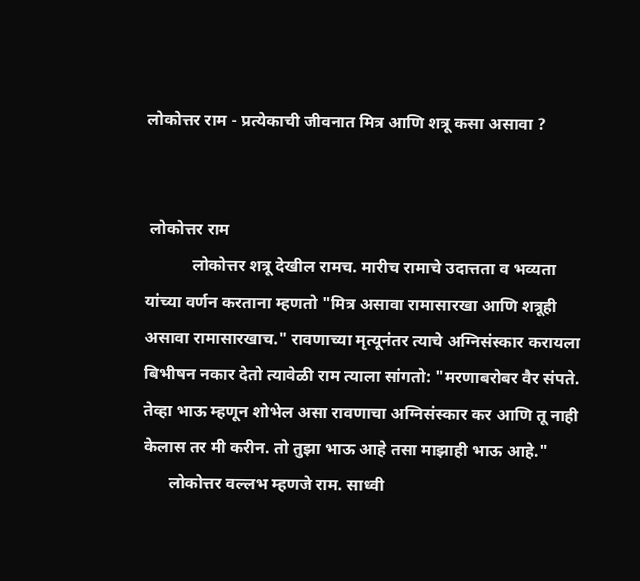लोकोत्तर राम - प्रत्येकाची जीवनात मित्र आणि शत्रू कसा असावा ?


 लोकोत्तर राम
           लोकोत्तर शत्रू देखील रामच. मारीच रामाचे उदात्तता व भव्यता यांच्या वर्णन करताना म्हणतो "मित्र असावा रामासारखा आणि शत्रूही असावा रामासारखाच." रावणाच्या मृत्यूनंतर त्याचे अग्निसंस्कार करायला बिभीषन नकार देतो त्यावेळी राम त्याला सांगतो: "मरणाबरोबर वैर संपते. तेव्हा भाऊ म्हणून शोभेल असा रावणाचा अग्निसंस्कार कर आणि तू नाही केलास तर मी करीन. तो तुझा भाऊ आहे तसा माझाही भाऊ आहे."
      लोकोत्तर वल्लभ म्हणजे राम. साध्वी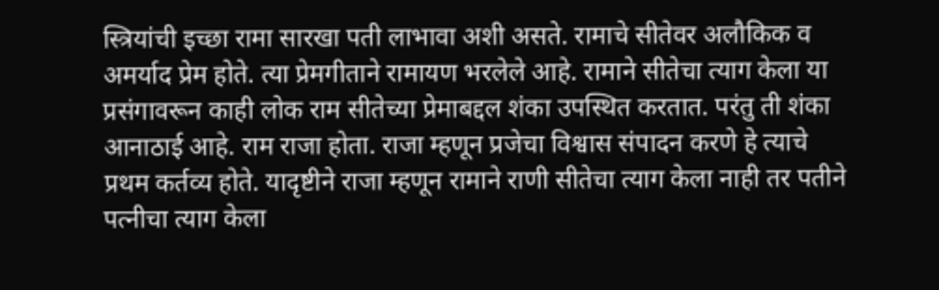स्त्रियांची इच्छा रामा सारखा पती लाभावा अशी असते. रामाचे सीतेवर अलौकिक व अमर्याद प्रेम होते. त्या प्रेमगीताने रामायण भरलेले आहे. रामाने सीतेचा त्याग केला या प्रसंगावरून काही लोक राम सीतेच्या प्रेमाबद्दल शंका उपस्थित करतात. परंतु ती शंका आनाठाई आहे. राम राजा होता. राजा म्हणून प्रजेचा विश्वास संपादन करणे हे त्याचे प्रथम कर्तव्य होते. यादृष्टीने राजा म्हणून रामाने राणी सीतेचा त्याग केला नाही तर पतीने पत्नीचा त्याग केला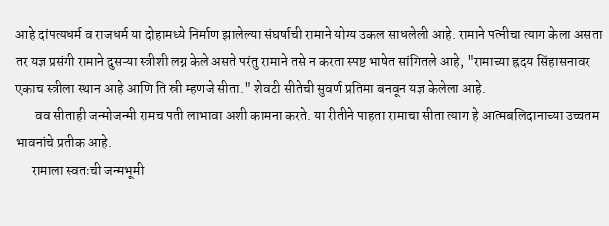आहे दांपत्यधर्म व राजधर्म या दोहामध्ये निर्माण झालेल्या संघर्षाची रामाने योग्य उकल साधलेली आहे. रामाने पत्नीचा त्याग केला असता तर यज्ञ प्रसंगी रामाने दुसऱ्या स्त्रीशी लग्न केले असते परंतु रामाने तसे न करता स्पष्ट भाषेत सांगितले आहे, "रामाच्या ह्रदय सिंहासनावर एकाच स्त्रीला स्थान आहे आणि ति स्री म्हणजे सीता." शेवटी सीतेची सुवर्ण प्रतिमा बनवून यज्ञ केलेला आहे.
       वव सीताही जन्मोजन्मी रामच पती लाभावा अशी कामना करते. या रीतीने पाहता रामाचा सीता त्याग हे आत्मबलिदानाच्या उच्चतम भावनांचे प्रतीक आहे.
      रामाला स्वतःची जन्मभूमी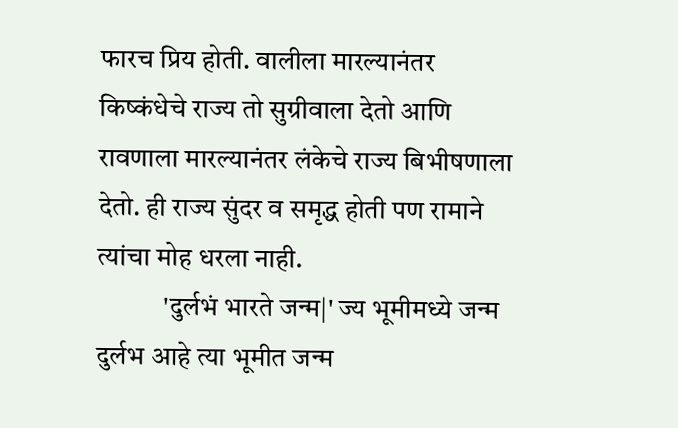फारच प्रिय होती. वालीला मारल्यानंतर किष्कंधेचे राज्य तो सुग्रीवाला देतो आणि रावणाला मारल्यानंतर लंकेचे राज्य बिभीषणाला देतो. ही राज्य सुंदर व समृद्ध होती पण रामाने त्यांचा मोह धरला नाही.
            'दुर्लभं भारते जन्म|' ज्य भूमीमध्ये जन्म दुर्लभ आहे त्या भूमीत जन्म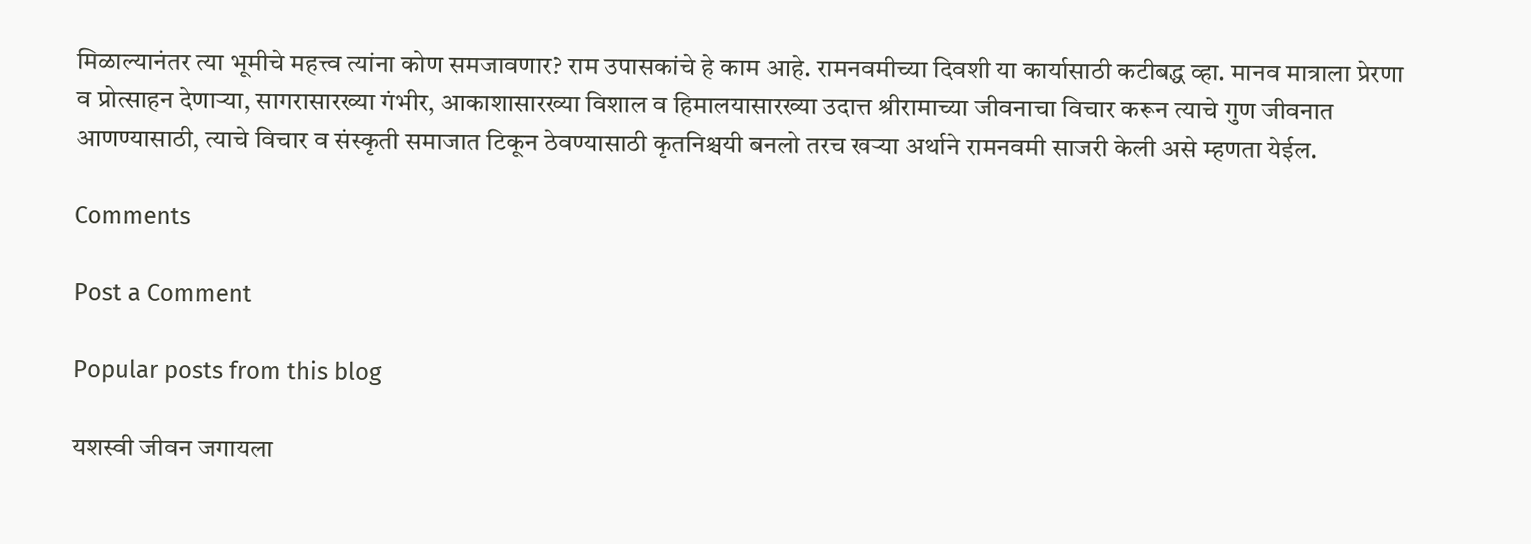मिळाल्यानंतर त्या भूमीचे महत्त्व त्यांना कोण समजावणार? राम उपासकांचे हे काम आहे. रामनवमीच्या दिवशी या कार्यासाठी कटीबद्ध व्हा. मानव मात्राला प्रेरणा व प्रोत्साहन देणाऱ्या, सागरासारख्या गंभीर, आकाशासारख्या विशाल व हिमालयासारख्या उदात्त श्रीरामाच्या जीवनाचा विचार करून त्याचे गुण जीवनात आणण्यासाठी, त्याचे विचार व संस्कृती समाजात टिकून ठेवण्यासाठी कृतनिश्चयी बनलो तरच खऱ्या अर्थाने रामनवमी साजरी केली असे म्हणता येईल.

Comments

Post a Comment

Popular posts from this blog

यशस्वी जीवन जगायला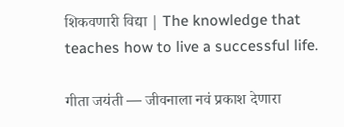शिकवणारी विद्या | The knowledge that teaches how to live a successful life.

गीता जयंती — जीवनाला नवं प्रकाश देणारा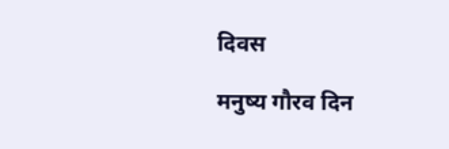दिवस

मनुष्य गौरव दिन